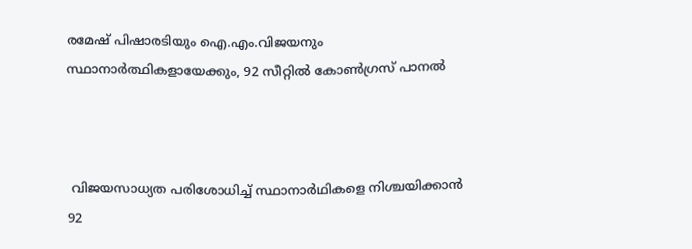രമേഷ് പിഷാരടിയും ഐ.എം.വിജയനും സ്ഥാനാർത്ഥികളായേക്കും, 92 സീറ്റിൽ കോൺഗ്രസ് പാനൽ



 വിജയസാധ്യത പരിശോധിച്ച് സ്ഥാനാർഥികളെ നിശ്ചയിക്കാൻ 92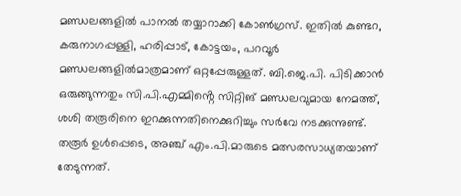മണ്ഡലങ്ങളിൽ പാനൽ തയ്യാറാക്കി കോൺഗ്രസ്. ഇതിൽ കുണ്ടറ, കരുനാഗപ്പള്ളി, ഹരിപ്പാട്, കോട്ടയം, പറവൂർ മണ്ഡലങ്ങളിൽമാത്രമാണ് ഒറ്റപ്പേരുള്ളത്. ബി.ജെ.പി. പിടിക്കാൻ ഒരുങ്ങുന്നതും സി.പി.എമ്മിൻ്റെ സിറ്റിങ് മണ്ഡലവുമായ നേമത്ത്, ശശി തരൂരിനെ ഇറക്കുന്നതിനെക്കുറിച്ചും സർവേ നടക്കുന്നുണ്ട്. തരൂർ ഉൾപ്പെടെ, അഞ്ച് എം.പി.മാരുടെ മത്സരസാധ്യതയാണ് തേടുന്നത്.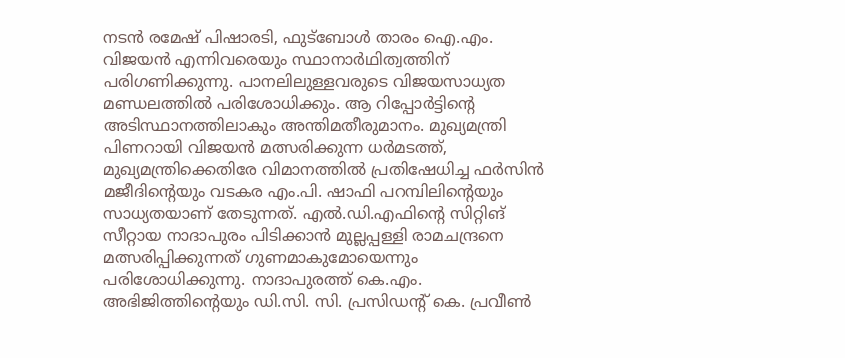നടൻ രമേഷ് പിഷാരടി, ഫുട്‌ബോൾ താരം ഐ.എം. വിജയൻ എന്നിവരെയും സ്ഥാനാർഥിത്വത്തിന് പരിഗണിക്കുന്നു. പാനലിലുള്ളവരുടെ വിജയസാധ്യത മണ്ഡലത്തിൽ പരിശോധിക്കും. ആ റിപ്പോർട്ടിന്റെ അടിസ്ഥാനത്തിലാകും അന്തിമതീരുമാനം. മുഖ്യമന്ത്രി പിണറായി വിജയൻ മത്സരിക്കുന്ന ധർമടത്ത്, മുഖ്യമന്ത്രിക്കെതിരേ വിമാനത്തിൽ പ്രതിഷേധിച്ച ഫർസിൻ മജീദിന്റെയും വടകര എം.പി. ഷാഫി പറമ്പിലിന്റെയും സാധ്യതയാണ് തേടുന്നത്. എൽ.ഡി.എഫിൻ്റെ സിറ്റിങ് സീറ്റായ നാദാപുരം പിടിക്കാൻ മുല്ലപ്പള്ളി രാമചന്ദ്രനെ മത്സരിപ്പിക്കുന്നത് ഗുണമാകുമോയെന്നും പരിശോധിക്കുന്നു. നാദാപുരത്ത് കെ.എം. അഭിജിത്തിന്റെയും ഡി.സി. സി. പ്രസിഡന്റ് കെ. പ്രവീൺ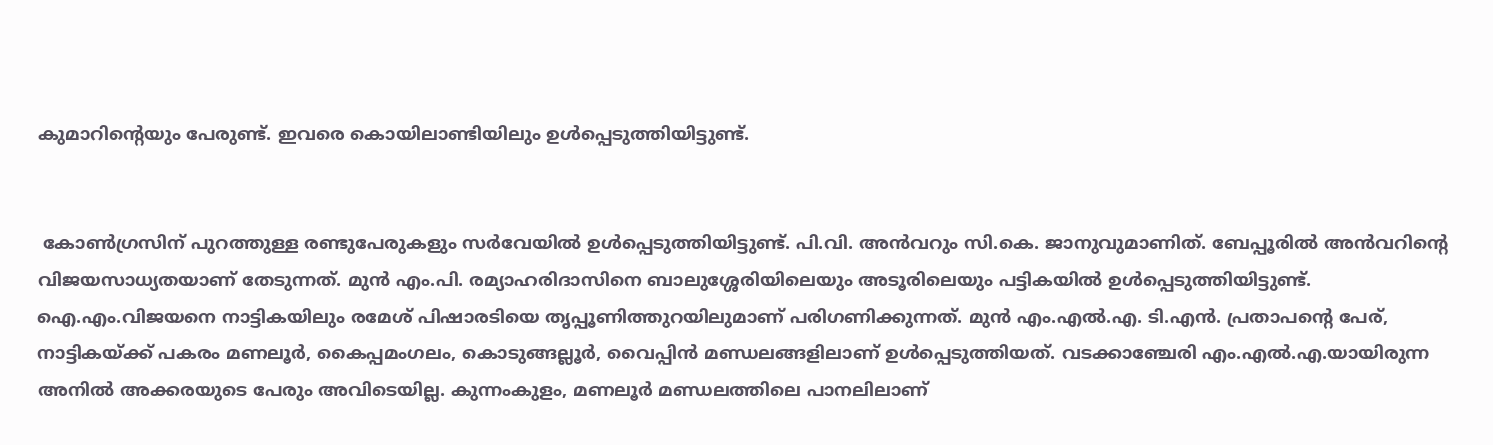കുമാറിന്റെയും പേരുണ്ട്. ഇവരെ കൊയിലാണ്ടിയിലും ഉൾപ്പെടുത്തിയിട്ടുണ്ട്.


 കോൺഗ്രസിന് പുറത്തുള്ള രണ്ടുപേരുകളും സർവേയിൽ ഉൾപ്പെടുത്തിയിട്ടുണ്ട്. പി.വി. അൻവറും സി.കെ. ജാനുവുമാണിത്. ബേപ്പൂരിൽ അൻവറിന്റെ വിജയസാധ്യതയാണ് തേടുന്നത്. മുൻ എം.പി. രമ്യാഹരിദാസിനെ ബാലുശ്ശേരിയിലെയും അടൂരിലെയും പട്ടികയിൽ ഉൾപ്പെടുത്തിയിട്ടുണ്ട്. ഐ.എം.വിജയനെ നാട്ടികയിലും രമേശ് പിഷാരടിയെ തൃപ്പൂണിത്തുറയിലുമാണ് പരിഗണിക്കുന്നത്. മുൻ എം.എൽ.എ. ടി.എൻ. പ്രതാപന്റെ പേര്, നാട്ടികയ്ക്ക് പകരം മണലൂർ, കൈപ്പമംഗലം, കൊടുങ്ങല്ലൂർ, വൈപ്പിൻ മണ്ഡലങ്ങളിലാണ് ഉൾപ്പെടുത്തിയത്. വടക്കാഞ്ചേരി എം.എൽ.എ.യായിരുന്ന അനിൽ അക്കരയുടെ പേരും അവിടെയില്ല. കുന്നംകുളം, മണലൂർ മണ്ഡലത്തിലെ പാനലിലാണ്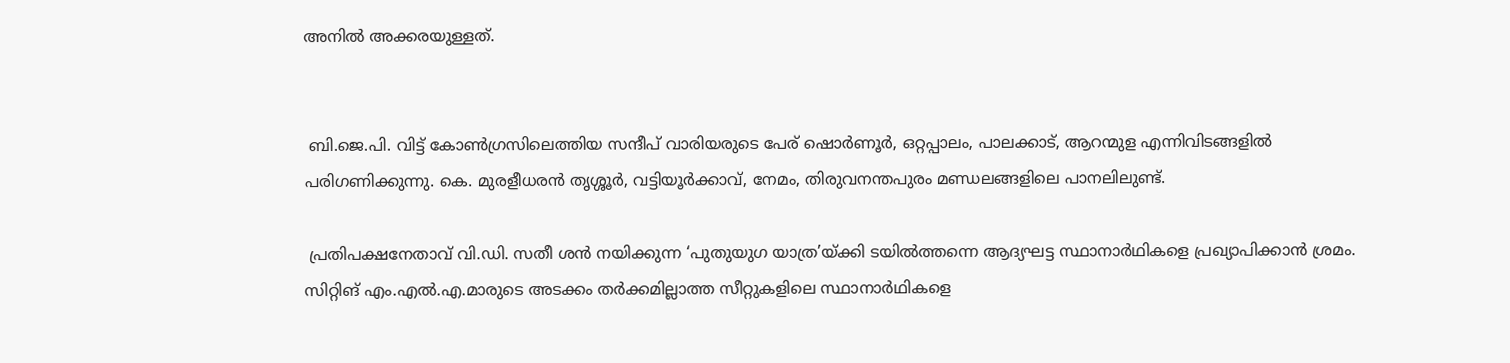അനിൽ അക്കരയുള്ളത്.


 ബി.ജെ.പി. വിട്ട് കോൺഗ്രസിലെത്തിയ സന്ദീപ് വാരിയരുടെ പേര് ഷൊർണൂർ, ഒറ്റപ്പാലം, പാലക്കാട്, ആറന്മുള എന്നിവിടങ്ങളിൽ പരിഗണിക്കുന്നു. കെ. മുരളീധരൻ തൃശ്ശൂർ, വട്ടിയൂർക്കാവ്, നേമം, തിരുവനന്തപുരം മണ്ഡലങ്ങളിലെ പാനലിലുണ്ട്.

 പ്രതിപക്ഷനേതാവ് വി.ഡി. സതീ ശൻ നയിക്കുന്ന ‘പുതുയുഗ യാത്ര’യ്ക്കി ടയിൽത്തന്നെ ആദ്യഘട്ട സ്ഥാനാർഥികളെ പ്രഖ്യാപിക്കാൻ ശ്രമം. സിറ്റിങ് എം.എൽ.എ.മാരുടെ അടക്കം തർക്കമില്ലാത്ത സീറ്റുകളിലെ സ്ഥാനാർഥികളെ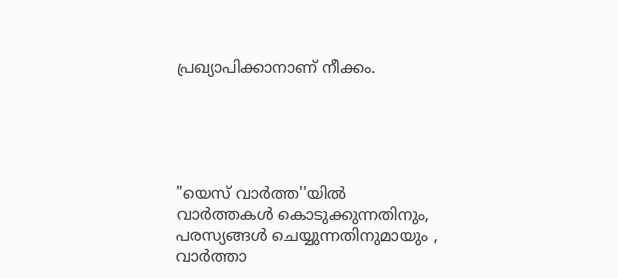പ്രഖ്യാപിക്കാനാണ് നീക്കം.





"യെസ് വാർത്ത''യിൽ
വാർത്തകൾ കൊടുക്കുന്നതിനും,
പരസ്യങ്ങൾ ചെയ്യുന്നതിനുമായും ,
വാർത്താ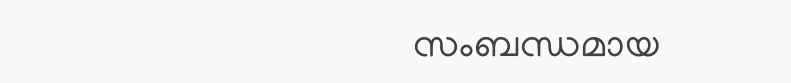സംബന്ധമായ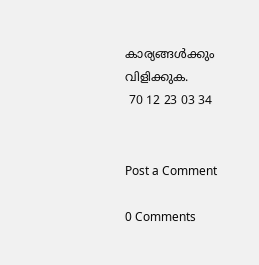കാര്യങ്ങൾക്കും
വിളിക്കുക.
 70 12 23 03 34


Post a Comment

0 Comments